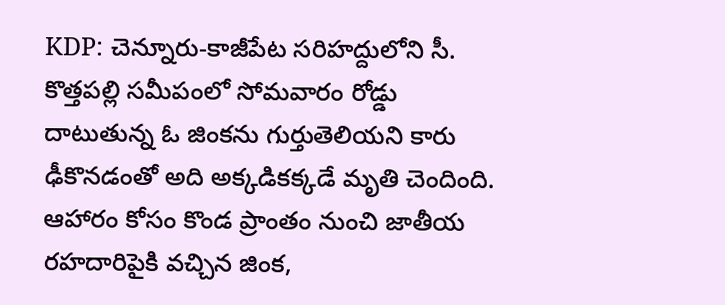KDP: చెన్నూరు-కాజీపేట సరిహద్దులోని సీ. కొత్తపల్లి సమీపంలో సోమవారం రోడ్డు దాటుతున్న ఓ జింకను గుర్తుతెలియని కారు ఢీకొనడంతో అది అక్కడికక్కడే మృతి చెందింది. ఆహారం కోసం కొండ ప్రాంతం నుంచి జాతీయ రహదారిపైకి వచ్చిన జింక,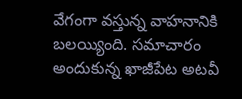వేగంగా వస్తున్న వాహనానికి బలయ్యింది. సమాచారం అందుకున్న ఖాజీపేట అటవీ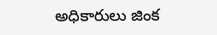అధికారులు జింక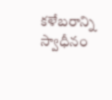కళేబరాన్ని స్వాధీనం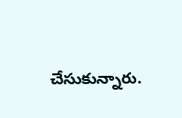చేసుకున్నారు.